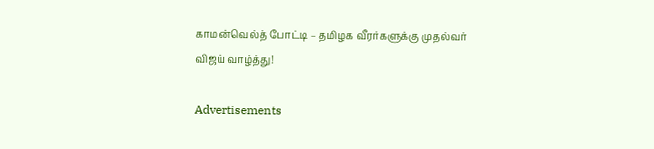காமன்வெல்த் போட்டி – தமிழக வீரர்களுக்கு முதல்வர் விஜய் வாழ்த்து!

Advertisements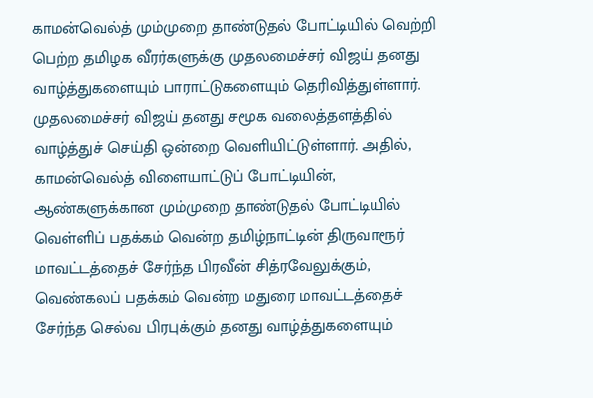காமன்வெல்த் மும்முறை தாண்டுதல் போட்டியில் வெற்றி பெற்ற தமிழக வீரர்களுக்கு முதலமைச்சர் விஜய் தனது வாழ்த்துகளையும் பாராட்டுகளையும் தெரிவித்துள்ளார்.
முதலமைச்சர் விஜய் தனது சமூக வலைத்தளத்தில் வாழ்த்துச் செய்தி ஒன்றை வெளியிட்டுள்ளார். அதில், காமன்வெல்த் விளையாட்டுப் போட்டியின், ஆண்களுக்கான மும்முறை தாண்டுதல் போட்டியில் வெள்ளிப் பதக்கம் வென்ற தமிழ்நாட்டின் திருவாரூர் மாவட்டத்தைச் சேர்ந்த பிரவீன் சித்ரவேலுக்கும், வெண்கலப் பதக்கம் வென்ற மதுரை மாவட்டத்தைச் சேர்ந்த செல்வ பிரபுக்கும் தனது வாழ்த்துகளையும்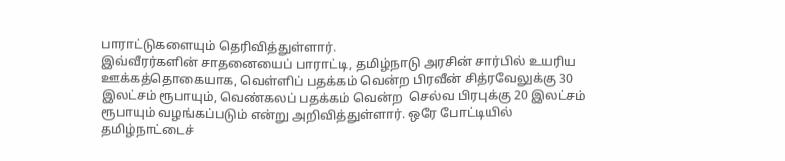பாராட்டுகளையும் தெரிவித்துள்ளார்.
இவ்வீரர்களின் சாதனையைப் பாராட்டி, தமிழ்நாடு அரசின் சார்பில் உயரிய ஊக்கத்தொகையாக, வெள்ளிப் பதக்கம் வென்ற பிரவீன் சித்ரவேலுக்கு 30 இலட்சம் ரூபாயும், வெண்கலப் பதக்கம் வென்ற  செல்வ பிரபுக்கு 20 இலட்சம் ரூபாயும் வழங்கப்படும் என்று அறிவித்துள்ளார். ஒரே போட்டியில் தமிழ்நாட்டைச்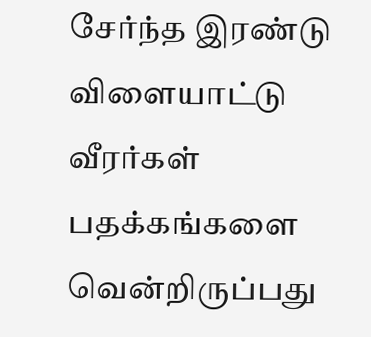சேர்ந்த இரண்டு விளையாட்டு வீரர்கள் பதக்கங்களை வென்றிருப்பது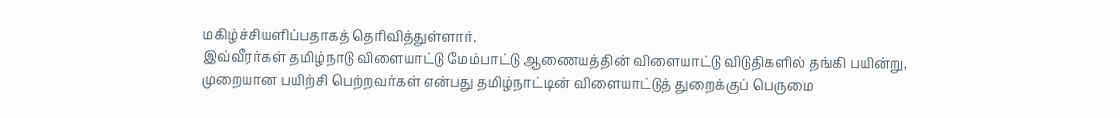மகிழ்ச்சியளிப்பதாகத் தெரிவித்துள்ளார்.
இவ்வீரர்கள் தமிழ்நாடு விளையாட்டு மேம்பாட்டு ஆணையத்தின் விளையாட்டு விடுதிகளில் தங்கி பயின்று, முறையான பயிற்சி பெற்றவர்கள் என்பது தமிழ்நாட்டின் விளையாட்டுத் துறைக்குப் பெருமை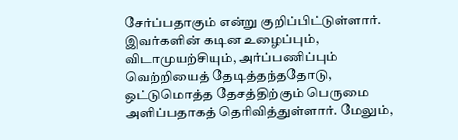சேர்ப்பதாகும் என்று குறிப்பிட்டுள்ளார். இவர்களின் கடின உழைப்பும், விடாமுயற்சியும், அர்ப்பணிப்பும் வெற்றியைத் தேடித்தந்ததோடு, ஒட்டுமொத்த தேசத்திற்கும் பெருமை அளிப்பதாகத் தெரிவித்துள்ளார். மேலும்,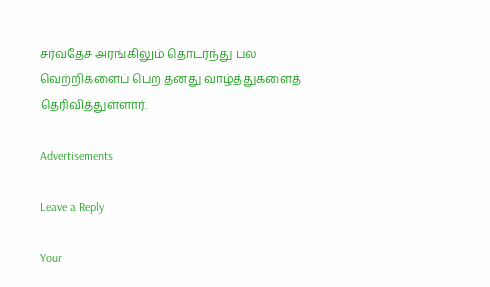சர்வதேச அரங்கிலும் தொடர்ந்து பல வெற்றிகளைப் பெற தனது வாழ்த்துகளைத் தெரிவித்துள்ளார்.

Advertisements

Leave a Reply

Your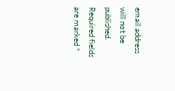email address will not be published. Required fields are marked *